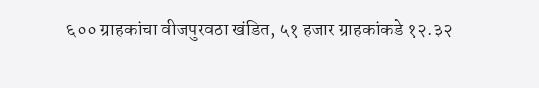६०० ग्राहकांचा वीजपुरवठा खंडित, ५१ हजार ग्राहकांकडे १२.३२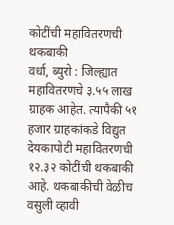कोटींची महावितरणची थकबाकी
वर्धा, ब्युरो : जिल्ह्यात महावितरणचे ३.५५ लाख ग्राहक आहेत. त्यापैकी ५१ हजार ग्राहकांकडे विद्युत देयकापोटी महावितरणची १२.३२ कोटींची थकबाकी आहे. थकबाकीची वेळीच वसुली व्हावी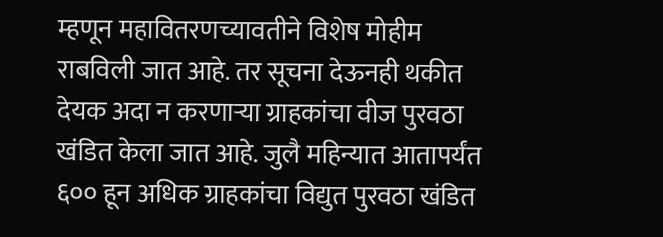म्हणून महावितरणच्यावतीने विशेष मोहीम राबविली जात आहे. तर सूचना देऊनही थकीत देयक अदा न करणाऱ्या ग्राहकांचा वीज पुरवठा खंडित केला जात आहे. जुलै महिन्यात आतापर्यंत ६०० हून अधिक ग्राहकांचा विद्युत पुरवठा खंडित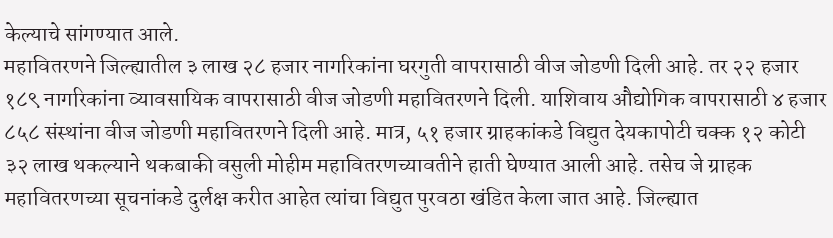केल्याचे सांगण्यात आले.
महावितरणने जिल्ह्यातील ३ लाख २८ हजार नागरिकांना घरगुती वापरासाठी वीज जोडणी दिली आहे. तर २२ हजार १८९ नागरिकांना व्यावसायिक वापरासाठी वीज जोडणी महावितरणने दिली. याशिवाय औद्योगिक वापरासाठी ४ हजार ८५८ संस्थांना वीज जोडणी महावितरणने दिली आहे. मात्र, ५१ हजार ग्राहकांकडे विद्युत देयकापोटी चक्क १२ कोटी ३२ लाख थकल्याने थकबाकी वसुली मोहीम महावितरणच्यावतीने हाती घेण्यात आली आहे. तसेच जे ग्राहक महावितरणच्या सूचनांकडे दुर्लक्ष करीत आहेत त्यांचा विद्युत पुरवठा खंडित केला जात आहे. जिल्ह्यात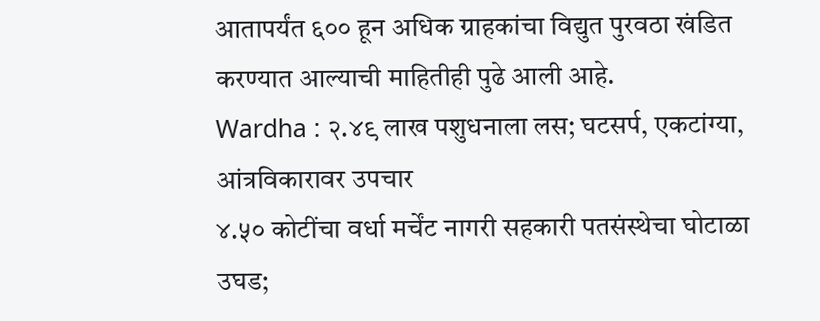आतापर्यंत ६०० हून अधिक ग्राहकांचा विद्युत पुरवठा खंडित करण्यात आल्याची माहितीही पुढे आली आहे.
Wardha : २.४९ लाख पशुधनाला लस; घटसर्प, एकटांग्या, आंत्रविकारावर उपचार
४.५० कोटींचा वर्धा मर्चेंट नागरी सहकारी पतसंस्थेचा घोटाळा उघड;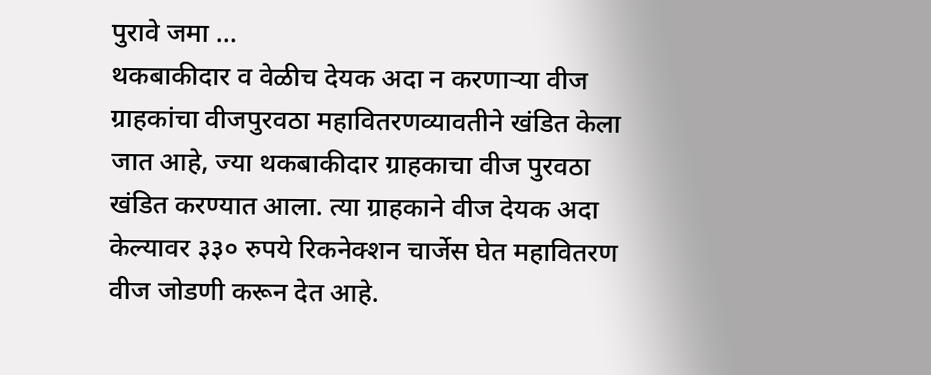पुरावे जमा …
थकबाकीदार व वेळीच देयक अदा न करणाऱ्या वीज ग्राहकांचा वीजपुरवठा महावितरणव्यावतीने खंडित केला जात आहे, ज्या थकबाकीदार ग्राहकाचा वीज पुरवठा खंडित करण्यात आला. त्या ग्राहकाने वीज देयक अदा केल्यावर ३३० रुपये रिकनेक्शन चार्जेस घेत महावितरण वीज जोडणी करून देत आहे.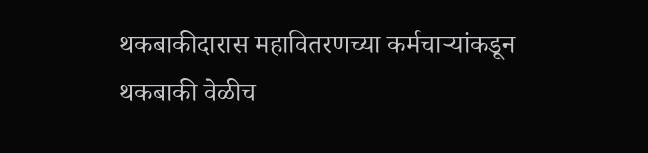थकबाकीदारास महावितरणच्या कर्मचाऱ्यांकडून थकबाकी वेळीच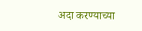अदा करण्याच्या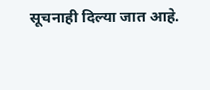सूचनाही दिल्या जात आहे.